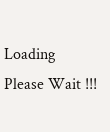Loading Please Wait !!!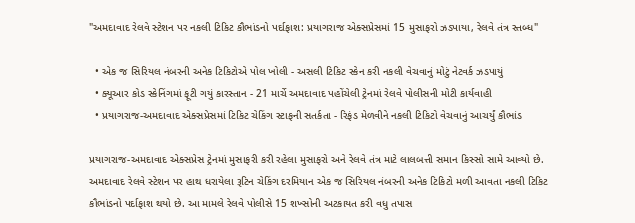"અમદાવાદ રેલવે સ્ટેશન પર નકલી ટિકિટ કૌભાંડનો પર્દાફાશ: પ્રયાગરાજ એક્સપ્રેસમાં 15 મુસાફરો ઝડપાયા, રેલવે તંત્ર સ્તબ્ધ"

  • એક જ સિરિયલ નંબરની અનેક ટિકિટોએ પોલ ખોલી - અસલી ટિકિટ સ્કેન કરી નકલી વેચવાનું મોટું નેટવર્ક ઝડપાયું
  • ક્યૂઆર કોડ સ્કેનિંગમાં ફૂટી ગયું કારસ્તાન - 21 માર્ચે અમદાવાદ પહોંચેલી ટ્રેનમાં રેલવે પોલીસની મોટી કાર્યવાહી
  • પ્રયાગરાજ-અમદાવાદ એક્સપ્રેસમાં ટિકિટ ચેકિંગ સ્ટાફની સતર્કતા - રિફંડ મેળવીને નકલી ટિકિટો વેચવાનું આચર્યું કૌભાંડ

પ્રયાગરાજ-અમદાવાદ એક્સપ્રેસ ટ્રેનમાં મુસાફરી કરી રહેલા મુસાફરો અને રેલવે તંત્ર માટે લાલબત્તી સમાન કિસ્સો સામે આવ્યો છે. અમદાવાદ રેલવે સ્ટેશન પર હાથ ધરાયેલા રૂટિન ચેકિંગ દરમિયાન એક જ સિરિયલ નંબરની અનેક ટિકિટો મળી આવતા નકલી ટિકિટ કૌભાંડનો પર્દાફાશ થયો છે. આ મામલે રેલવે પોલીસે 15 શખ્સોની અટકાયત કરી વધુ તપાસ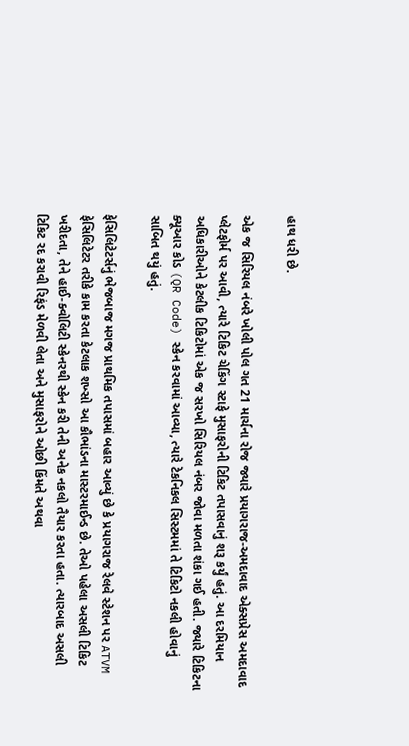હાથ ધરી છે.

એક જ સિરિયલ નંબરે ખોલી પોલ ગત 21 માર્ચના રોજ જ્યારે પ્રયાગરાજ-અમદાવાદ એક્સપ્રેસ અમદાવાદ પ્લેટફોર્મ પર આવી, ત્યારે ટિકિટ ચેકિંગ સ્ટાફે મુસાફરોની ટિકિટ તપાસવાનું શરૂ કર્યું હતું. આ દરમિયાન અધિકારીઓને કેટલીક ટિકિટોમાં એક જ સરખો સિરિયલ નંબર જોવા મળતા શંકા ગઈ હતી. જ્યારે ટિકિટના ક્યૂઆર કોડ (QR Code) સ્કેન કરવામાં આવ્યા, ત્યારે ટેકનિકલ સિસ્ટમમાં તે ટિકિટો નકલી હોવાનું સાબિત થયું હતું.

ફેસિલિટેટર્સનું ભેજબાજ મગજ પ્રાથમિક તપાસમાં બહાર આવ્યું છે કે પ્રયાગરાજ રેલવે સ્ટેશન પર ATVM ફેસિલિટેટર તરીકે કામ કરતા કેટલાક શખ્સો આ કૌભાંડના માસ્ટરમાઈન્ડ છે. તેઓ પહેલા અસલી ટિકિટ ખરીદતા, તેને હાઈ-ક્વોલિટી સ્કેનરથી સ્કેન કરી તેની અનેક નકલો તૈયાર કરતા હતા. ત્યારબાદ અસલી ટિકિટ રદ કરાવી રિફંડ મેળવી લેતા અને મુસાફરોને ઓછી કિંમતે અથવા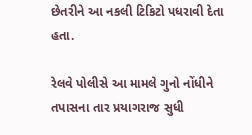છેતરીને આ નકલી ટિકિટો પધરાવી દેતા હતા.

રેલવે પોલીસે આ મામલે ગુનો નોંધીને તપાસના તાર પ્રયાગરાજ સુધી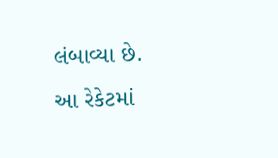લંબાવ્યા છે. આ રેકેટમાં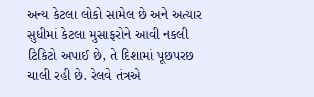અન્ય કેટલા લોકો સામેલ છે અને અત્યાર સુધીમાં કેટલા મુસાફરોને આવી નકલી ટિકિટો અપાઈ છે, તે દિશામાં પૂછપરછ ચાલી રહી છે. રેલવે તંત્રએ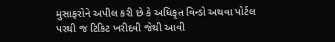મુસાફરોને અપીલ કરી છે કે અધિકૃત વિન્ડો અથવા પોર્ટલ પરથી જ ટિકિટ ખરીદવી જેથી આવી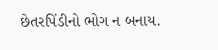છેતરપિંડીનો ભોગ ન બનાય.